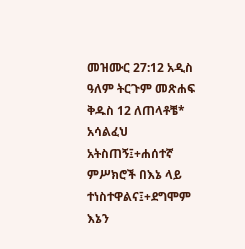መዝሙር 27:12 አዲስ ዓለም ትርጉም መጽሐፍ ቅዱስ 12 ለጠላቶቼ* አሳልፈህ አትስጠኝ፤+ሐሰተኛ ምሥክሮች በእኔ ላይ ተነስተዋልና፤+ደግሞም እኔን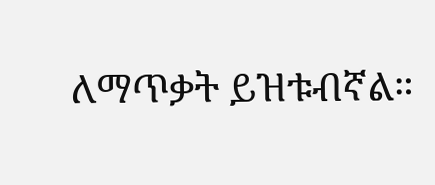ለማጥቃት ይዝቱብኛል።